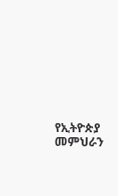የኢትዮጵያ መምህራን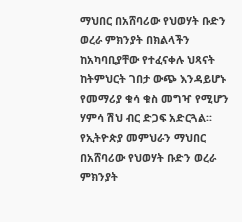ማህበር በአሸባሪው የህወሃት ቡድን ወረራ ምክንያት በክልላችን ከአካባቢያቸው የተፈናቀሉ ህጻናት ከትምህርት ገበታ ውጭ እንዳይሆኑ የመማሪያ ቁሳ ቁስ መግዣ የሚሆን ሃምሳ ሽህ ብር ድጋፍ አድርጓል፡፡
የኢትዮጵያ መምህራን ማህበር በአሸባሪው የህወሃት ቡድን ወረራ ምክንያት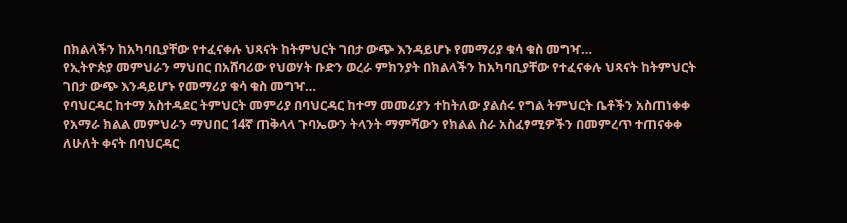በክልላችን ከአካባቢያቸው የተፈናቀሉ ህጻናት ከትምህርት ገበታ ውጭ እንዳይሆኑ የመማሪያ ቁሳ ቁስ መግዣ…
የኢትዮጵያ መምህራን ማህበር በአሸባሪው የህወሃት ቡድን ወረራ ምክንያት በክልላችን ከአካባቢያቸው የተፈናቀሉ ህጻናት ከትምህርት ገበታ ውጭ እንዳይሆኑ የመማሪያ ቁሳ ቁስ መግዣ…
የባህርዳር ከተማ አስተዳደር ትምህርት መምሪያ በባህርዳር ከተማ መመሪያን ተከትለው ያልሰሩ የግል ትምህርት ቤቶችን አስጠነቀቀ
የአማራ ክልል መምህራን ማህበር 14ኛ ጠቅላላ ጉባኤውን ትላንት ማምሻውን የክልል ስራ አስፈፃሚዎችን በመምረጥ ተጠናቀቀ ለሁለት ቀናት በባህርዳር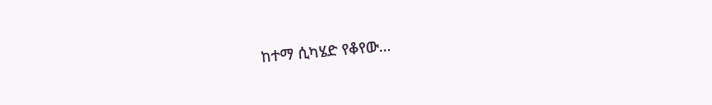ከተማ ሲካሄድ የቆየው…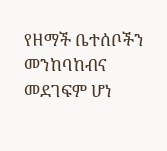የዘማች ቤተሰቦችን መንከባከብና መደገፍም ሆነ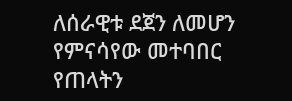ለሰራዊቱ ደጀን ለመሆን የምናሳየው መተባበር የጠላትን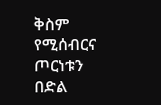ቅስም የሚሰብርና ጦርነቱን በድል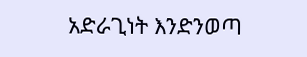አድራጊነት እንድንወጣ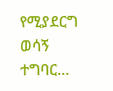የሚያደርግ ወሳኝ ተግባር…